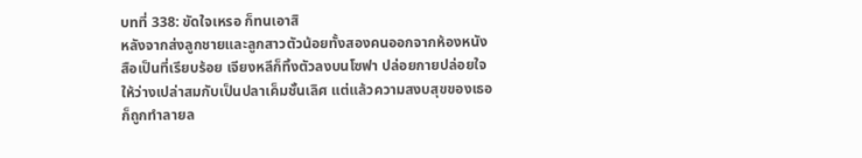บทที่ 338: ขัดใจเหรอ ก็ทนเอาสิ
หลังจากส่งลูกชายและลูกสาวตัวน้อยทั้งสองคนออกจากห้องหนังสือเป็นที่เรียบร้อย เจียงหลีก็ทิ้งตัวลงบนโซฟา ปล่อยกายปล่อยใจให้ว่างเปล่าสมกับเป็นปลาเค็มชั้นเลิศ แต่แล้วความสงบสุขของเธอก็ถูกทำลายล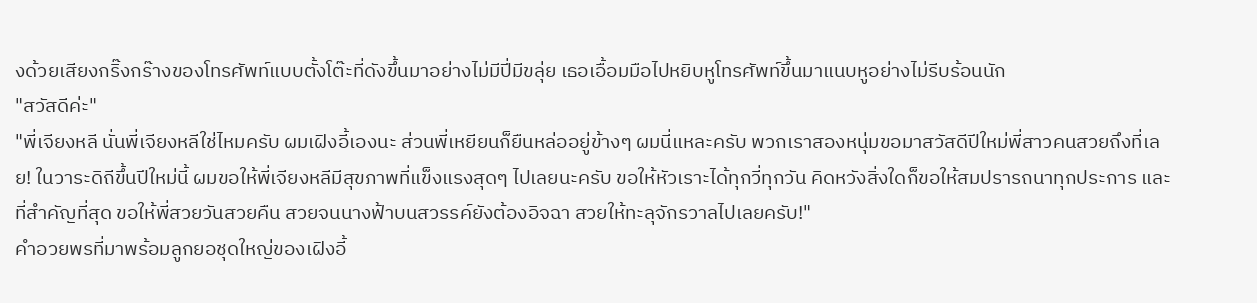งด้วยเสียงกริ๊งกร๊างของโทรศัพท์แบบตั้งโต๊ะที่ดังขึ้นมาอย่างไม่มีปี่มีขลุ่ย เธอเอื้อมมือไปหยิบหูโทรศัพท์ขึ้นมาแนบหูอย่างไม่รีบร้อนนัก
"สวัสดีค่ะ"
"พี่เจียงหลี นั่นพี่เจียงหลีใช่ไหมครับ ผมเฝิงอี้เองนะ ส่วนพี่เหยียนก็ยืนหล่ออยู่ข้างๆ ผมนี่แหละครับ พวกเราสองหนุ่มขอมาสวัสดีปีใหม่พี่สาวคนสวยถึงที่เลย! ในวาระดิถีขึ้นปีใหม่นี้ ผมขอให้พี่เจียงหลีมีสุขภาพที่แข็งแรงสุดๆ ไปเลยนะครับ ขอให้หัวเราะได้ทุกวี่ทุกวัน คิดหวังสิ่งใดก็ขอให้สมปรารถนาทุกประการ และที่สำคัญที่สุด ขอให้พี่สวยวันสวยคืน สวยจนนางฟ้าบนสวรรค์ยังต้องอิจฉา สวยให้ทะลุจักรวาลไปเลยครับ!"
คำอวยพรที่มาพร้อมลูกยอชุดใหญ่ของเฝิงอี้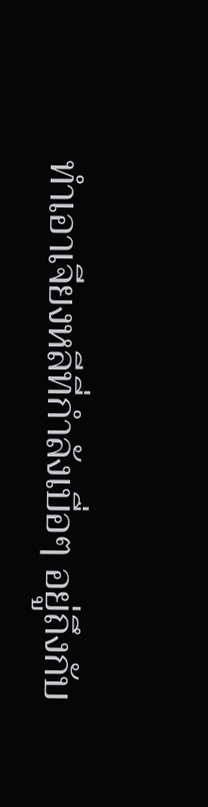ทำเอาเจียงหลีที่กำลังเบื่อๆ อยู่ถึงกับ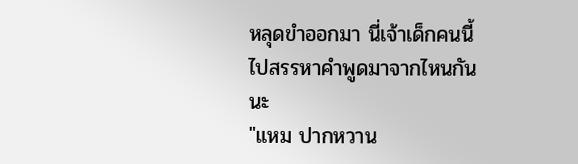หลุดขำออกมา นี่เจ้าเด็กคนนี้ไปสรรหาคำพูดมาจากไหนกันนะ
"แหม ปากหวาน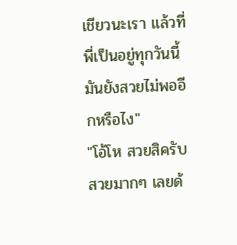เชียวนะเรา แล้วที่พี่เป็นอยู่ทุกวันนี้มันยังสวยไม่พออีกหรือไง"
"โอ้โห สวยสิครับ สวยมากๆ เลยด้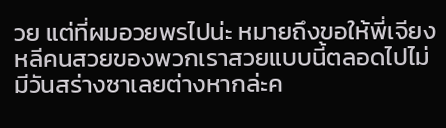วย แต่ที่ผมอวยพรไปน่ะ หมายถึงขอให้พี่เจียงหลีคนสวยของพวกเราสวยแบบนี้ตลอดไปไม่มีวันสร่างซาเลยต่างหากล่ะค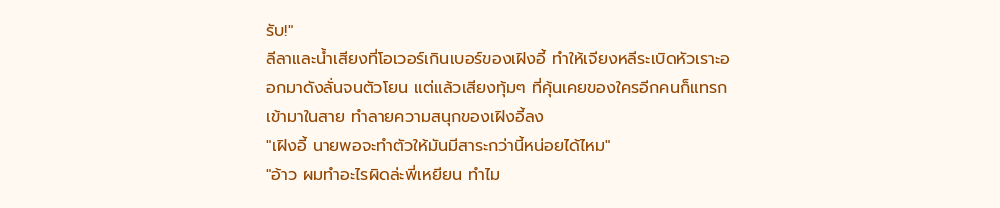รับ!"
ลีลาและน้ำเสียงที่โอเวอร์เกินเบอร์ของเฝิงอี้ ทำให้เจียงหลีระเบิดหัวเราะออกมาดังลั่นจนตัวโยน แต่แล้วเสียงทุ้มๆ ที่คุ้นเคยของใครอีกคนก็แทรกเข้ามาในสาย ทำลายความสนุกของเฝิงอี้ลง
"เฝิงอี้ นายพอจะทำตัวให้มันมีสาระกว่านี้หน่อยได้ไหม"
"อ้าว ผมทำอะไรผิดล่ะพี่เหยียน ทำไม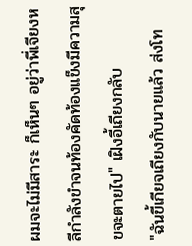ผมจะไม่มีสาระ ก็เห็นๆ อยู่ว่าพี่เจียงหลีกำลังขำจนท้องคัดท้องแข็งมีความสุขจะตายไป" เฝิงอี้เถียงกลับ
"ฉันขี้เกียจเถียงกับนายแล้ว ส่งโท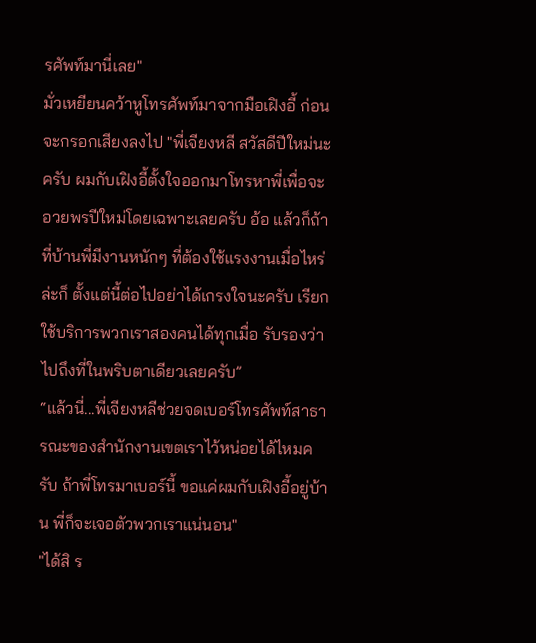รศัพท์มานี่เลย"
มั่วเหยียนคว้าหูโทรศัพท์มาจากมือเฝิงอี้ ก่อนจะกรอกเสียงลงไป "พี่เจียงหลี สวัสดีปีใหม่นะครับ ผมกับเฝิงอี้ตั้งใจออกมาโทรหาพี่เพื่อจะอวยพรปีใหม่โดยเฉพาะเลยครับ อ้อ แล้วก็ถ้าที่บ้านพี่มีงานหนักๆ ที่ต้องใช้แรงงานเมื่อไหร่ล่ะก็ ตั้งแต่นี้ต่อไปอย่าได้เกรงใจนะครับ เรียกใช้บริการพวกเราสองคนได้ทุกเมื่อ รับรองว่าไปถึงที่ในพริบตาเดียวเลยครับ”
“แล้วนี่...พี่เจียงหลีช่วยจดเบอร์โทรศัพท์สาธารณะของสำนักงานเขตเราไว้หน่อยได้ไหมครับ ถ้าพี่โทรมาเบอร์นี้ ขอแค่ผมกับเฝิงอี้อยู่บ้าน พี่ก็จะเจอตัวพวกเราแน่นอน"
"ได้สิ ร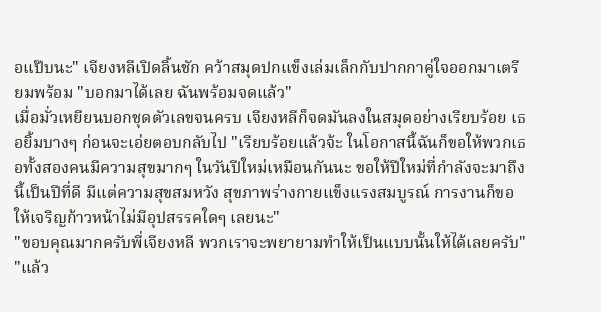อแป๊บนะ" เจียงหลีเปิดลิ้นชัก คว้าสมุดปกแข็งเล่มเล็กกับปากกาคู่ใจออกมาเตรียมพร้อม "บอกมาได้เลย ฉันพร้อมจดแล้ว"
เมื่อมั่วเหยียนบอกชุดตัวเลขจนครบ เจียงหลีก็จดมันลงในสมุดอย่างเรียบร้อย เธอยิ้มบางๆ ก่อนจะเอ่ยตอบกลับไป "เรียบร้อยแล้วจ้ะ ในโอกาสนี้ฉันก็ขอให้พวกเธอทั้งสองคนมีความสุขมากๆ ในวันปีใหม่เหมือนกันนะ ขอให้ปีใหม่ที่กำลังจะมาถึงนี้เป็นปีที่ดี มีแต่ความสุขสมหวัง สุขภาพร่างกายแข็งแรงสมบูรณ์ การงานก็ขอให้เจริญก้าวหน้าไม่มีอุปสรรคใดๆ เลยนะ"
"ขอบคุณมากครับพี่เจียงหลี พวกเราจะพยายามทำให้เป็นแบบนั้นให้ได้เลยครับ"
"แล้ว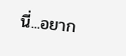นี่...อยาก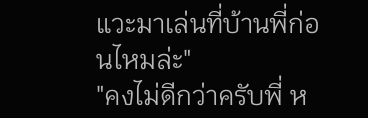แวะมาเล่นที่บ้านพี่ก่อนไหมล่ะ"
"คงไม่ดีกว่าครับพี่ ห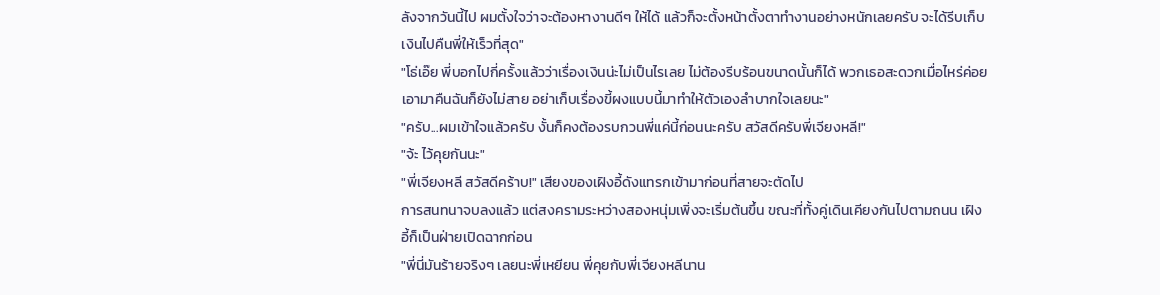ลังจากวันนี้ไป ผมตั้งใจว่าจะต้องหางานดีๆ ให้ได้ แล้วก็จะตั้งหน้าตั้งตาทำงานอย่างหนักเลยครับ จะได้รีบเก็บเงินไปคืนพี่ให้เร็วที่สุด"
"โธ่เอ๊ย พี่บอกไปกี่ครั้งแล้วว่าเรื่องเงินน่ะไม่เป็นไรเลย ไม่ต้องรีบร้อนขนาดนั้นก็ได้ พวกเธอสะดวกเมื่อไหร่ค่อยเอามาคืนฉันก็ยังไม่สาย อย่าเก็บเรื่องขี้ผงแบบนี้มาทำให้ตัวเองลำบากใจเลยนะ"
"ครับ...ผมเข้าใจแล้วครับ งั้นก็คงต้องรบกวนพี่แค่นี้ก่อนนะครับ สวัสดีครับพี่เจียงหลี!"
"จ้ะ ไว้คุยกันนะ"
"พี่เจียงหลี สวัสดีคร้าบ!" เสียงของเฝิงอี้ดังแทรกเข้ามาก่อนที่สายจะตัดไป
การสนทนาจบลงแล้ว แต่สงครามระหว่างสองหนุ่มเพิ่งจะเริ่มต้นขึ้น ขณะที่ทั้งคู่เดินเคียงกันไปตามถนน เฝิงอี้ก็เป็นฝ่ายเปิดฉากก่อน
"พี่นี่มันร้ายจริงๆ เลยนะพี่เหยียน พี่คุยกับพี่เจียงหลีนาน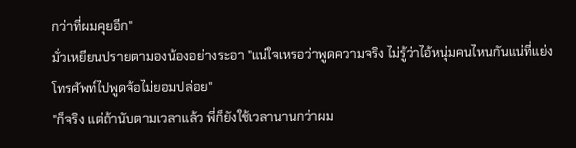กว่าที่ผมคุยอีก"
มั่วเหยียนปรายตามองน้องอย่างระอา "แน่ใจเหรอว่าพูดความจริง ไม่รู้ว่าไอ้หนุ่มคนไหนกันแน่ที่แย่งโทรศัพท์ไปพูดจ้อไม่ยอมปล่อย"
"ก็จริง แต่ถ้านับตามเวลาแล้ว พี่ก็ยังใช้เวลานานกว่าผม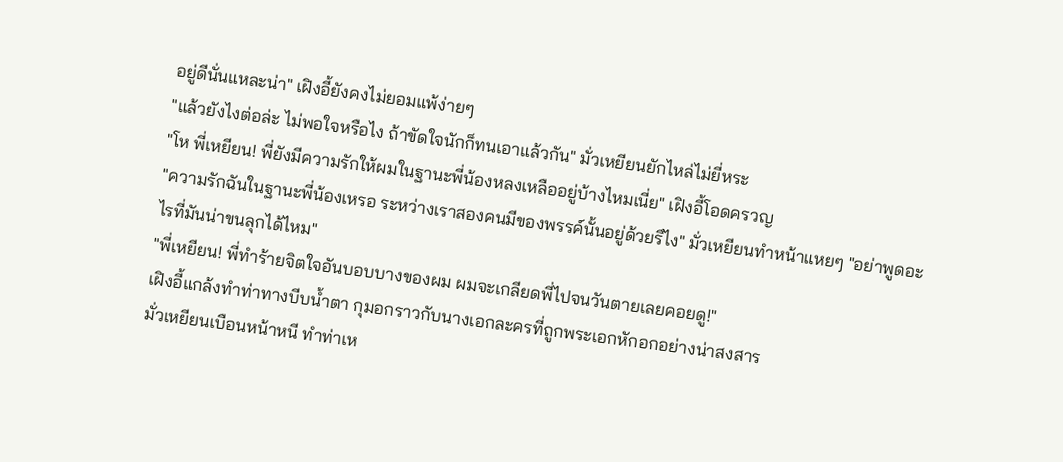อยู่ดีนั่นแหละน่า" เฝิงอี้ยังคงไม่ยอมแพ้ง่ายๆ
"แล้วยังไงต่อล่ะ ไม่พอใจหรือไง ถ้าขัดใจนักก็ทนเอาแล้วกัน" มั่วเหยียนยักไหล่ไม่ยี่หระ
"โห พี่เหยียน! พี่ยังมีความรักให้ผมในฐานะพี่น้องหลงเหลืออยู่บ้างไหมเนี่ย" เฝิงอี้โอดครวญ
"ความรักฉันในฐานะพี่น้องเหรอ ระหว่างเราสองคนมีของพรรค์นั้นอยู่ด้วยรึไง" มั่วเหยียนทำหน้าแหยๆ "อย่าพูดอะไรที่มันน่าขนลุกได้ไหม"
"พี่เหยียน! พี่ทำร้ายจิตใจอันบอบบางของผม ผมจะเกลียดพี่ไปจนวันตายเลยคอยดู!"
เฝิงอี้แกล้งทำท่าทางบีบน้ำตา กุมอกราวกับนางเอกละครที่ถูกพระเอกหักอกอย่างน่าสงสาร
มั่วเหยียนเบือนหน้าหนี ทำท่าเห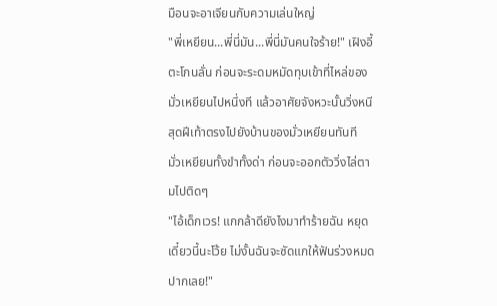มือนจะอาเจียนกับความเล่นใหญ่
"พี่เหยียน...พี่นี่มัน...พี่นี่มันคนใจร้าย!" เฝิงอี้ตะโกนลั่น ก่อนจะระดมหมัดทุบเข้าที่ไหล่ของมั่วเหยียนไปหนึ่งที แล้วอาศัยจังหวะนั้นวิ่งหนีสุดฝีเท้าตรงไปยังบ้านของมั่วเหยียนทันที
มั่วเหยียนทั้งขำทั้งด่า ก่อนจะออกตัววิ่งไล่ตามไปติดๆ
"ไอ้เด็กเวร! แกกล้าดียังไงมาทำร้ายฉัน หยุดเดี๋ยวนี้นะโว้ย ไม่งั้นฉันจะซัดแกให้ฟันร่วงหมดปากเลย!"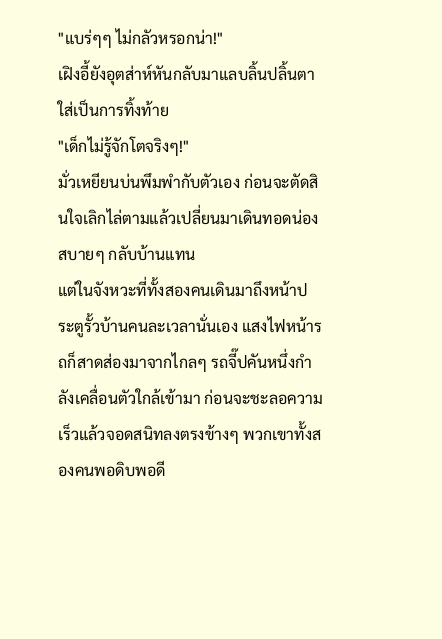"แบร่ๆๆ ไม่กลัวหรอกน่า!"
เฝิงอี้ยังอุตส่าห์หันกลับมาแลบลิ้นปลิ้นตาใส่เป็นการทิ้งท้าย
"เด็กไม่รู้จักโตจริงๆ!"
มั่วเหยียนบ่นพึมพำกับตัวเอง ก่อนจะตัดสินใจเลิกไล่ตามแล้วเปลี่ยนมาเดินทอดน่องสบายๆ กลับบ้านแทน
แต่ในจังหวะที่ทั้งสองคนเดินมาถึงหน้าประตูรั้วบ้านคนละเวลานั่นเอง แสงไฟหน้ารถก็สาดส่องมาจากไกลๆ รถจี๊ปคันหนึ่งกำลังเคลื่อนตัวใกล้เข้ามา ก่อนจะชะลอความเร็วแล้วจอดสนิทลงตรงข้างๆ พวกเขาทั้งสองคนพอดิบพอดี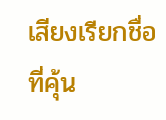เสียงเรียกชื่อที่คุ้น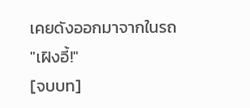เคยดังออกมาจากในรถ
"เฝิงอี้!"
[จบบท]